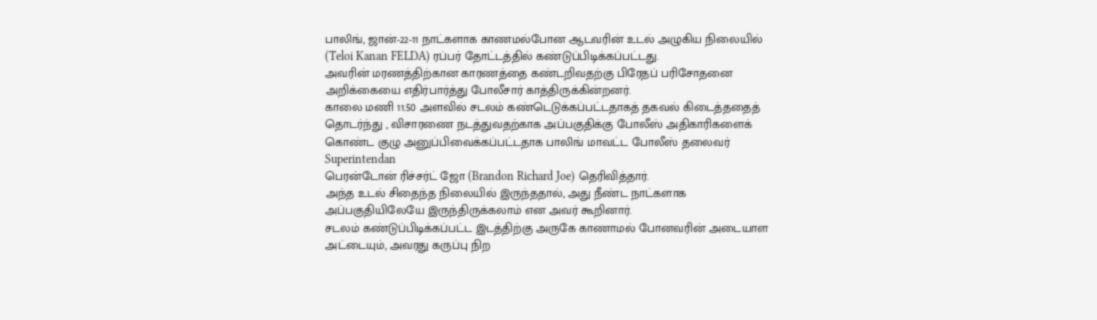பாலிங், ஜான்-22-11 நாட்களாக காணமல்போன ஆடவரின் உடல் அழுகிய நிலையில் (Teloi Kanan FELDA) ரப்பர் தோட்டத்தில் கண்டுப்பிடிக்கப்பட்டது.
அவரின் மரணத்திற்கான காரணத்தை கண்டறிவதற்கு பிரேதப் பரிசோதனை
அறிக்கையை எதிர்பார்த்து போலீசார் காத்திருக்கின்றனர்.
காலை மணி 11.50 அளவில் சடலம் கண்டெடுக்கப்பட்டதாகத் தகவல் கிடைத்ததைத் தொடர்ந்து , விசாரணை நடத்துவதற்காக அப்பகுதிக்கு போலீஸ் அதிகாரிகளைக் கொண்ட குழு அனுப்பிவைக்கப்பட்டதாக பாலிங் மாவட்ட போலீஸ் தலைவர் Superintendan
பெரன்டோன் ரிச்சர்ட் ஜோ (Brandon Richard Joe) தெரிவித்தார்.
அந்த உடல் சிதைந்த நிலையில் இருந்ததால், அது நீண்ட நாட்களாக அப்பகுதியிலேயே இருந்திருக்கலாம் என அவர் கூறினார்.
சடலம் கண்டுப்பிடிக்கப்பட்ட இடத்திற்கு அருகே காணாமல் போனவரின் அடையாள அட்டையும், அவரது கருப்பு நிற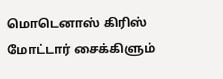மொடெனாஸ் கிரிஸ் மோட்டார் சைக்கிளும்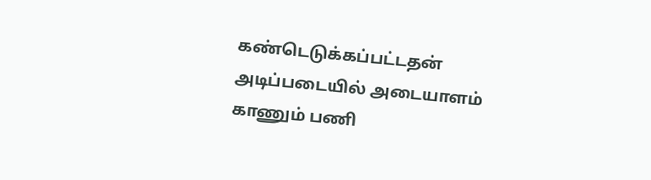கண்டெடுக்கப்பட்டதன் அடிப்படையில் அடையாளம் காணும் பணி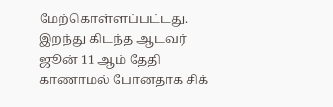மேற்கொள்ளப்பட்டது.
இறந்து கிடந்த ஆடவர் ஜூன் 11 ஆம் தேதி காணாமல் போனதாக சிக்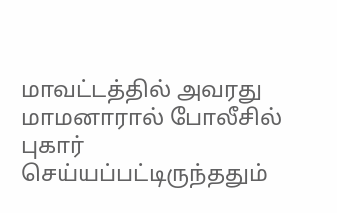மாவட்டத்தில் அவரது மாமனாரால் போலீசில் புகார் செய்யப்பட்டிருந்ததும்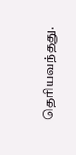தெரியவந்தது.